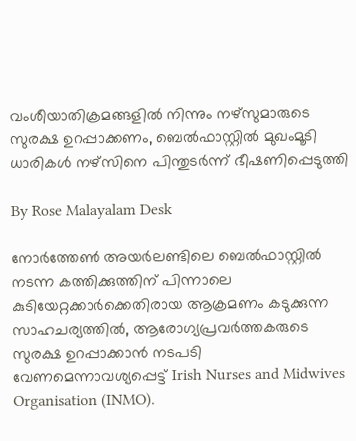വംശീയാതിക്രമങ്ങളിൽ നിന്നും നഴ്‌സുമാരുടെ സുരക്ഷ ഉറപ്പാക്കണം, ബെൽഫാസ്റ്റിൽ മുഖംമൂടി ധാരികൾ നഴ്‌സിനെ പിന്തുടർന്ന് ഭീഷണിപ്പെടുത്തി

By Rose Malayalam Desk

നോര്‍ത്തേണ്‍ അയര്‍ലണ്ടിലെ ബെല്‍ഫാസ്റ്റില്‍ നടന്ന കത്തിക്കുത്തിന് പിന്നാലെ കുടിയേറ്റക്കാര്‍ക്കെതിരായ ആക്രമണം കടുക്കുന്ന സാഹചര്യത്തില്‍, ആരോഗ്യപ്രവര്‍ത്തകരുടെ സുരക്ഷ ഉറപ്പാക്കാന്‍ നടപടി വേണമെന്നാവശ്യപ്പെട്ട് Irish Nurses and Midwives Organisation (INMO).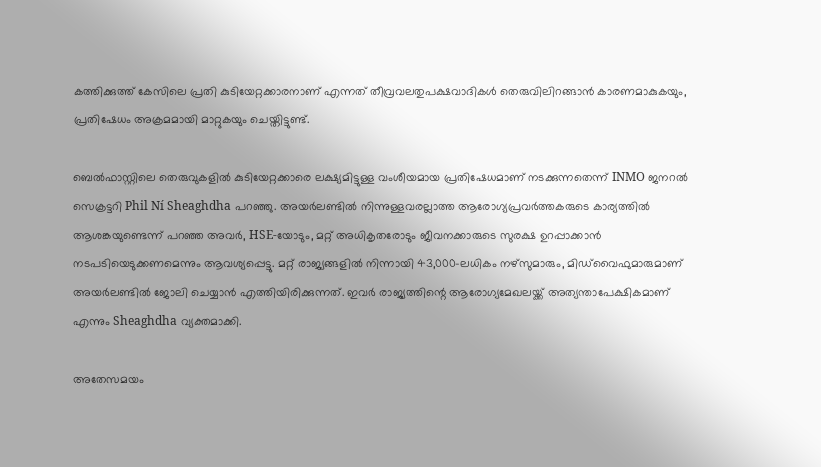കത്തിക്കുത്ത് കേസിലെ പ്രതി കുടിയേറ്റക്കാരനാണ് എന്നത് തീവ്രവലതുപക്ഷവാദികള്‍ തെരുവിലിറങ്ങാന്‍ കാരണമാകുകയും, പ്രതിഷേധം അക്രമമായി മാറ്റുകയും ചെയ്തിട്ടുണ്ട്.

ബെല്‍ഫാസ്റ്റിലെ തെരുവുകളില്‍ കുടിയേറ്റക്കാരെ ലക്ഷ്യമിട്ടുള്ള വംശീയമായ പ്രതിഷേധമാണ് നടക്കുന്നതെന്ന് INMO ജനറല്‍ സെക്രട്ടറി Phil Ní Sheaghdha പറഞ്ഞു. അയര്‍ലണ്ടില്‍ നിന്നുള്ളവരല്ലാത്ത ആരോഗ്യപ്രവര്‍ത്തകരുടെ കാര്യത്തില്‍ ആശങ്കയുണ്ടെന്ന് പറഞ്ഞ അവര്‍, HSE-യോടും, മറ്റ് അധികൃതരോടും ജീവനക്കാരുടെ സുരക്ഷ ഉറപ്പാക്കാന്‍ നടപടിയെടുക്കണമെന്നും ആവശ്യപ്പെട്ടു. മറ്റ് രാജ്യങ്ങളില്‍ നിന്നായി 43,000-ലധികം നഴ്‌സുമാരും, മിഡ്‌വൈഫുമാരുമാണ് അയര്‍ലണ്ടില്‍ ജോലി ചെയ്യാന്‍ എത്തിയിരിക്കുന്നത്. ഇവര്‍ രാജ്യത്തിന്റെ ആരോഗ്യമേഖലയ്ക്ക് അത്യന്താപേക്ഷികമാണ് എന്നും Sheaghdha വ്യക്തമാക്കി.

അതേസമയം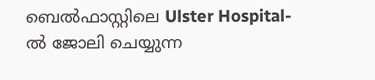ബെല്‍ഫാസ്റ്റിലെ Ulster Hospital-ല്‍ ജോലി ചെയ്യുന്ന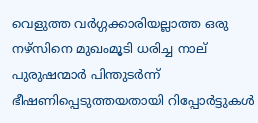വെളുത്ത വര്‍ഗ്ഗക്കാരിയല്ലാത്ത ഒരു നഴ്‌സിനെ മുഖംമൂടി ധരിച്ച നാല് പുരുഷന്മാര്‍ പിന്തുടര്‍ന്ന് ഭീഷണിപ്പെടുത്തയതായി റിപ്പോര്‍ട്ടുകള്‍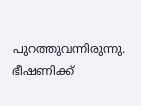പുറത്തുവന്നിരുന്നു. ഭീഷണിക്ക്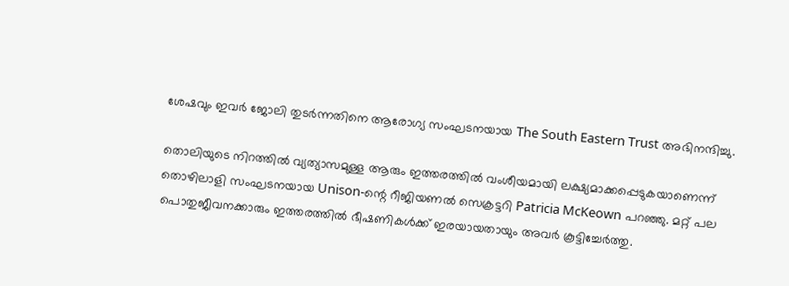ശേഷവും ഇവര്‍ ജോലി തുടര്‍ന്നതിനെ ആരോഗ്യ സംഘടനയായ The South Eastern Trust അഭിനന്ദിച്ചു.

തൊലിയുടെ നിറത്തില്‍ വ്യത്യാസമുള്ള ആരും ഇത്തരത്തില്‍ വംശീയമായി ലക്ഷ്യമാക്കപ്പെടുകയാണെന്ന് തൊഴിലാളി സംഘടനയായ Unison-ന്റെ റീജിയണല്‍ സെക്രട്ടറി Patricia McKeown പറഞ്ഞു. മറ്റ് പല പൊതുജീവനക്കാരും ഇത്തരത്തില്‍ ഭീഷണികള്‍ക്ക് ഇരയായതായും അവര്‍ കൂട്ടിച്ചേര്‍ത്തു.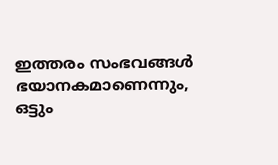ഇത്തരം സംഭവങ്ങള്‍ ഭയാനകമാണെന്നും, ഒട്ടും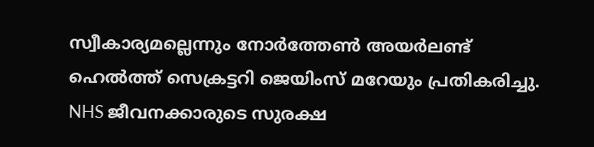സ്വീകാര്യമല്ലെന്നും നോര്‍ത്തേണ്‍ അയര്‍ലണ്ട് ഹെല്‍ത്ത് സെക്രട്ടറി ജെയിംസ് മറേയും പ്രതികരിച്ചു. NHS ജീവനക്കാരുടെ സുരക്ഷ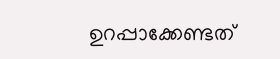ഉറപ്പാക്കേണ്ടത്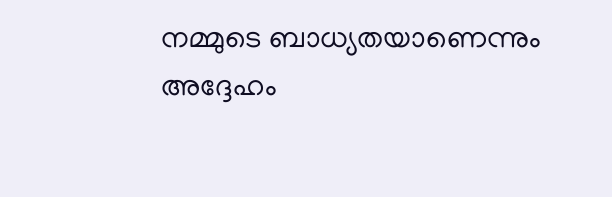നമ്മുടെ ബാധ്യതയാണെന്നും അദ്ദേഹം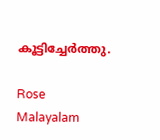കൂട്ടിച്ചേര്‍ത്തു.

Rose Malayalam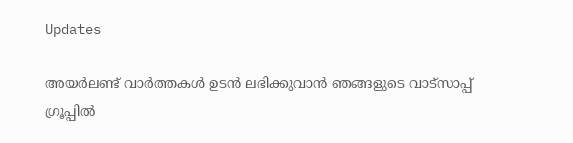Updates

അയർലണ്ട് വാർത്തകൾ ഉടൻ ലഭിക്കുവാൻ ഞങ്ങളുടെ വാട്സാപ്പ് ഗ്രൂപ്പിൽ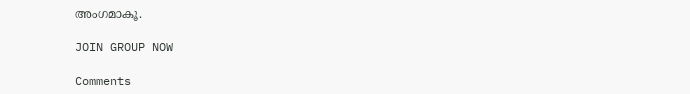അംഗമാകൂ.

JOIN GROUP NOW

Comments